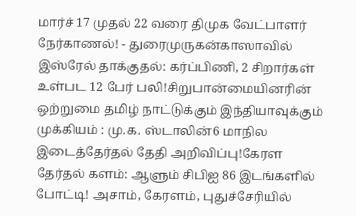மார்ச் 17 முதல் 22 வரை திமுக வேட்பாளர் நேர்காணல்! - துரைமுருகன்காஸாவில் இஸ்ரேல் தாக்குதல்: கர்ப்பிணி, 2 சிறார்கள் உள்பட 12 பேர் பலி!சிறுபான்மையினரின் ஒற்றுமை தமிழ் நாட்டுக்கும் இந்தியாவுக்கும் முக்கியம் : மு.க. ஸ்டாலின்6 மாநில இடைத்தேர்தல் தேதி அறிவிப்பு!கேரள தேர்தல் களம்: ஆளும் சிபிஐ 86 இடங்களில் போட்டி! அசாம், கேரளம், புதுச்சேரியில்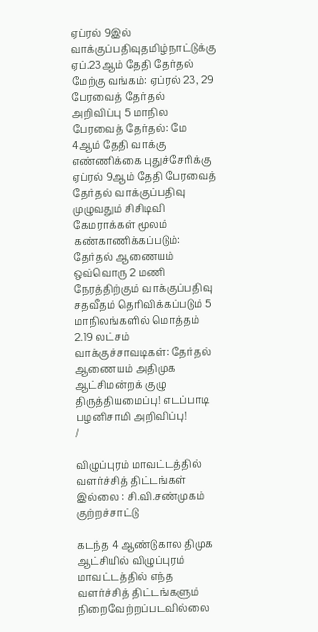ஏப்ரல் 9இல் வாக்குப்பதிவுதமிழ்நாட்டுக்கு ஏப்.23ஆம் தேதி தேர்தல் மேற்கு வங்கம்: ஏப்ரல் 23, 29 பேரவைத் தேர்தல் அறிவிப்பு 5 மாநில பேரவைத் தேர்தல்: மே 4ஆம் தேதி வாக்கு எண்ணிக்கை புதுச்சேரிக்கு ஏப்ரல் 9ஆம் தேதி பேரவைத் தேர்தல் வாக்குப்பதிவு முழுவதும் சிசிடிவி கேமராக்கள் மூலம் கண்காணிக்கப்படும்: தேர்தல் ஆணையம் ஒவ்வொரு 2 மணி நேரத்திற்கும் வாக்குப்பதிவு சதவீதம் தெரிவிக்கப்படும் 5 மாநிலங்களில் மொத்தம் 2.19 லட்சம் வாக்குச்சாவடிகள்: தேர்தல் ஆணையம் அதிமுக ஆட்சிமன்றக் குழு திருத்தியமைப்பு! எடப்பாடி பழனிசாமி அறிவிப்பு!
/

விழுப்புரம் மாவட்டத்தில் வளர்ச்சித் திட்டங்கள் இல்லை : சி.வி.சண்முகம் குற்றச்சாட்டு

கடந்த 4 ஆண்டுகால திமுக ஆட்சியில் விழுப்புரம் மாவட்டத்தில் எந்த வளர்ச்சித் திட்டங்களும் நிறைவேற்றப்படவில்லை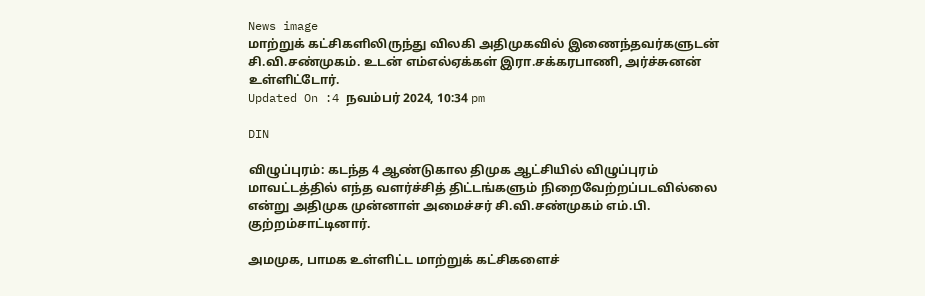News image
மாற்றுக் கட்சிகளிலிருந்து விலகி அதிமுகவில் இணைந்தவர்களுடன் சி.வி.சண்முகம். உடன் எம்எல்ஏக்கள் இரா.சக்கரபாணி, அர்ச்சுனன் உள்ளிட்டோர்.
Updated On :4 நவம்பர் 2024, 10:34 pm

DIN

விழுப்புரம்: கடந்த 4 ஆண்டுகால திமுக ஆட்சியில் விழுப்புரம் மாவட்டத்தில் எந்த வளர்ச்சித் திட்டங்களும் நிறைவேற்றப்படவில்லை என்று அதிமுக முன்னாள் அமைச்சர் சி.வி.சண்முகம் எம்.பி. குற்றம்சாட்டினார்.

அமமுக, பாமக உள்ளிட்ட மாற்றுக் கட்சிகளைச்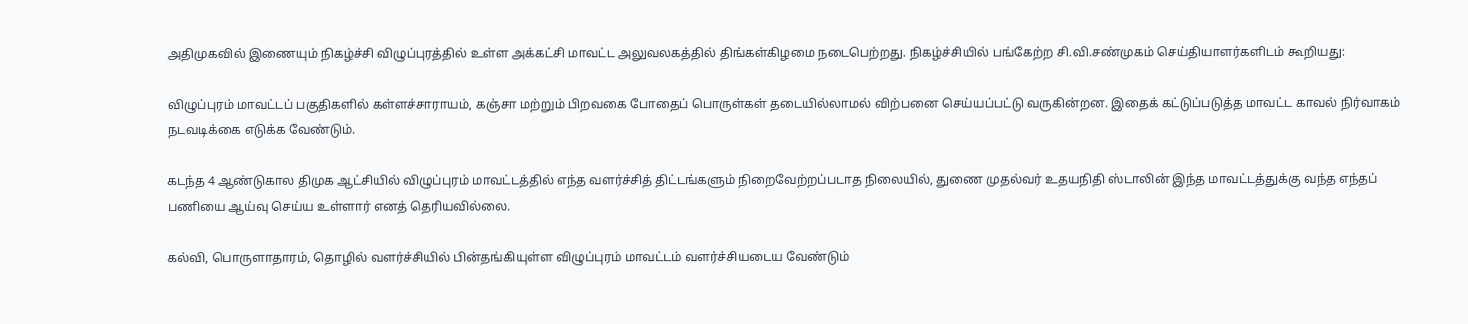அதிமுகவில் இணையும் நிகழ்ச்சி விழுப்புரத்தில் உள்ள அக்கட்சி மாவட்ட அலுவலகத்தில் திங்கள்கிழமை நடைபெற்றது. நிகழ்ச்சியில் பங்கேற்ற சி.வி.சண்முகம் செய்தியாளர்களிடம் கூறியது:

விழுப்புரம் மாவட்டப் பகுதிகளில் கள்ளச்சாராயம், கஞ்சா மற்றும் பிறவகை போதைப் பொருள்கள் தடையில்லாமல் விற்பனை செய்யப்பட்டு வருகின்றன. இதைக் கட்டுப்படுத்த மாவட்ட காவல் நிர்வாகம் நடவடிக்கை எடுக்க வேண்டும்.

கடந்த 4 ஆண்டுகால திமுக ஆட்சியில் விழுப்புரம் மாவட்டத்தில் எந்த வளர்ச்சித் திட்டங்களும் நிறைவேற்றப்படாத நிலையில், துணை முதல்வர் உதயநிதி ஸ்டாலின் இந்த மாவட்டத்துக்கு வந்த எந்தப் பணியை ஆய்வு செய்ய உள்ளார் எனத் தெரியவில்லை.

கல்வி, பொருளாதாரம், தொழில் வளர்ச்சியில் பின்தங்கியுள்ள விழுப்புரம் மாவட்டம் வளர்ச்சியடைய வேண்டும்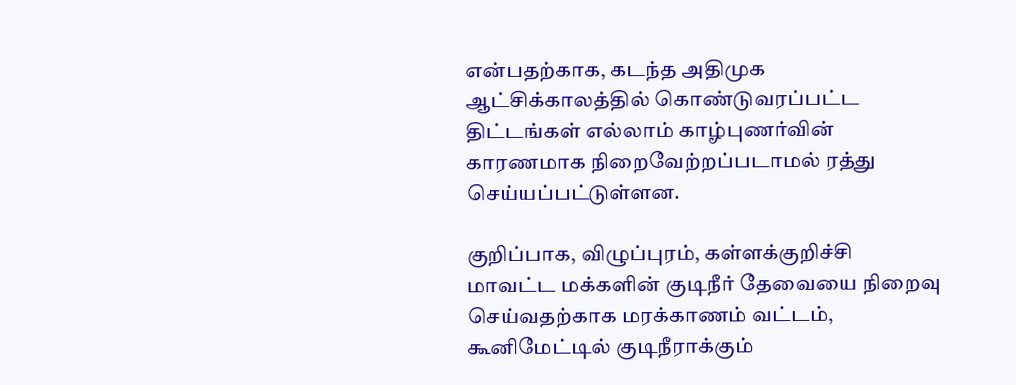என்பதற்காக, கடந்த அதிமுக ஆட்சிக்காலத்தில் கொண்டுவரப்பட்ட திட்டங்கள் எல்லாம் காழ்புணர்வின் காரணமாக நிறைவேற்றப்படாமல் ரத்து செய்யப்பட்டுள்ளன.

குறிப்பாக, விழுப்புரம், கள்ளக்குறிச்சி மாவட்ட மக்களின் குடிநீர் தேவையை நிறைவு செய்வதற்காக மரக்காணம் வட்டம், கூனிமேட்டில் குடிநீராக்கும்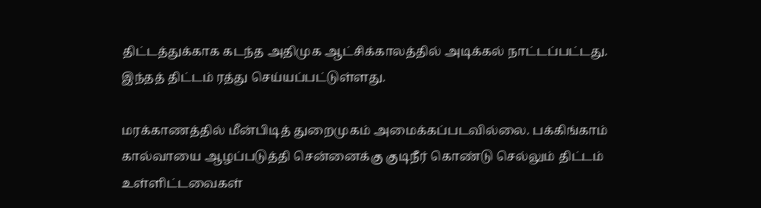திட்டத்துக்காக கடந்த அதிமுக ஆட்சிக்காலத்தில் அடிக்கல் நாட்டப்பட்டது. இந்தத் திட்டம் ரத்து செய்யப்பட்டுள்ளது.

மரக்காணத்தில் மீன்பிடித் துறைமுகம் அமைக்கப்படவில்லை. பக்கிங்காம் கால்வாயை ஆழப்படுத்தி சென்னைக்கு குடிநீர் கொண்டு செல்லும் திட்டம் உள்ளிட்டவைகள்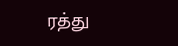ரத்து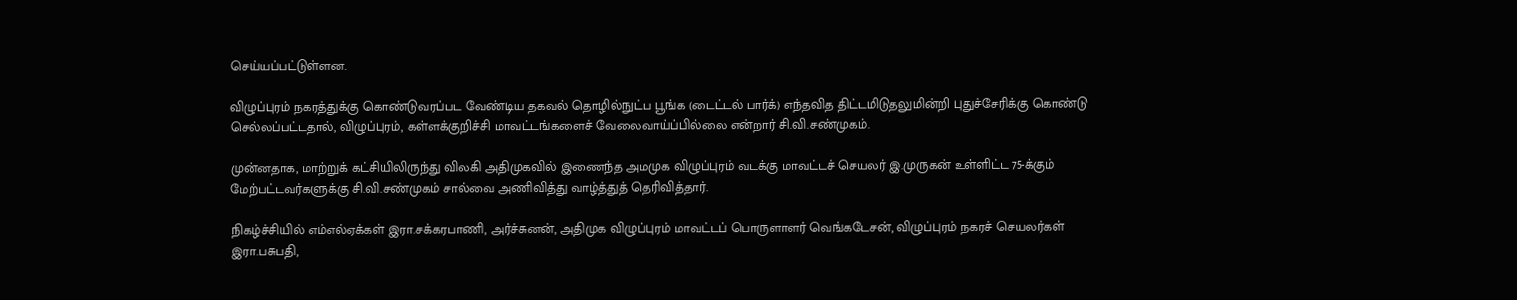செய்யப்பட்டுள்ளன.

விழுப்புரம் நகரத்துக்கு கொண்டுவரப்பட வேண்டிய தகவல் தொழில்நுட்ப பூங்க (டைட்டல் பார்க்) எந்தவித திட்டமிடுதலுமின்றி புதுச்சேரிக்கு கொண்டு செல்லப்பட்டதால், விழுப்புரம், கள்ளக்குறிச்சி மாவட்டங்களைச் வேலைவாய்ப்பில்லை என்றார் சி.வி.சண்முகம்.

முன்னதாக, மாற்றுக் கட்சியிலிருந்து விலகி அதிமுகவில் இணைந்த அமமுக விழுப்புரம் வடக்கு மாவட்டச் செயலர் இ.முருகன் உள்ளிட்ட 75-க்கும் மேற்பட்டவர்களுக்கு சி.வி.சண்முகம் சால்வை அணிவித்து வாழ்த்துத் தெரிவித்தார்.

நிகழ்ச்சியில் எம்எல்ஏக்கள் இரா.சக்கரபாணி, அர்ச்சுனன், அதிமுக விழுப்புரம் மாவட்டப் பொருளாளர் வெங்கடேசன், விழுப்புரம் நகரச் செயலர்கள் இரா.பசுபதி,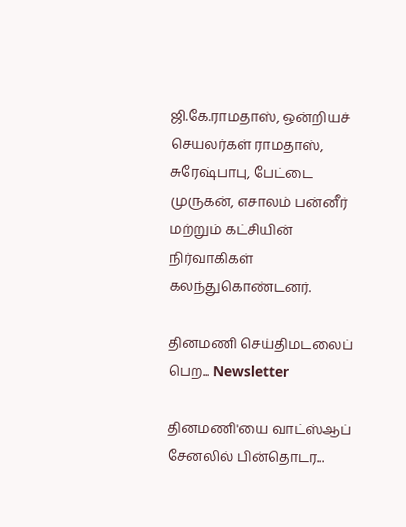ஜி.கே.ராமதாஸ், ஒன்றியச் செயலர்கள் ராமதாஸ், சுரேஷ்பாபு, பேட்டை முருகன், எசாலம் பன்னீர் மற்றும் கட்சியின் நிர்வாகிகள் கலந்துகொண்டனர்.

தினமணி செய்திமடலைப் பெற... Newsletter

தினமணி'யை வாட்ஸ்ஆப் சேனலில் பின்தொடர...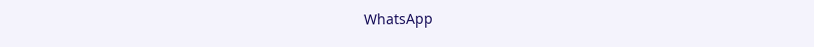WhatsApp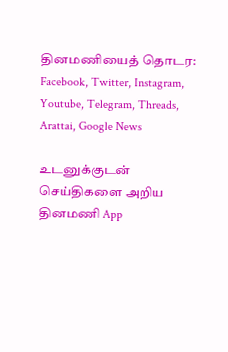தினமணியைத் தொடர: Facebook, Twitter, Instagram, Youtube, Telegram, Threads, Arattai, Google News

உடனுக்குடன் செய்திகளை அறிய தினமணி App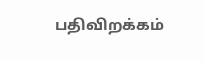பதிவிறக்கம்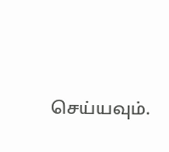செய்யவும்.